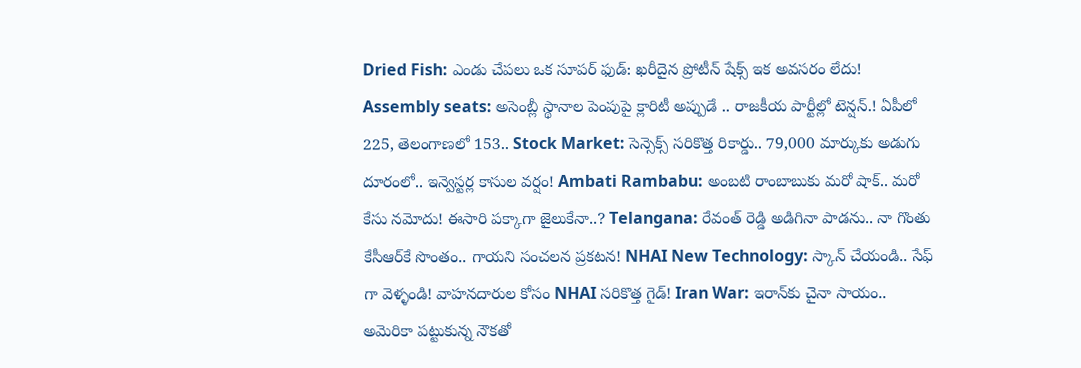Dried Fish: ఎండు చేపలు ఒక సూపర్ ఫుడ్: ఖరీదైన ప్రోటీన్ షేక్స్ ఇక అవసరం లేదు! Assembly seats: అసెంబ్లీ స్థానాల పెంపుపై క్లారిటీ అప్పుడే .. రాజకీయ పార్టీల్లో టెన్షన్.! ఏపీలో 225, తెలంగాణలో 153.. Stock Market: సెన్సెక్స్ సరికొత్త రికార్డు.. 79,000 మార్కుకు అడుగు దూరంలో.. ఇన్వెస్టర్ల కాసుల వర్షం! Ambati Rambabu: అంబటి రాంబాబుకు మరో షాక్.. మరో కేసు నమోదు! ఈసారి పక్కాగా జైలుకేనా..? Telangana: రేవంత్ రెడ్డి అడిగినా పాడను.. నా గొంతు కేసీఆర్‌కే సొంతం.. గాయని సంచలన ప్రకటన! NHAI New Technology: స్కాన్ చేయండి.. సేఫ్ గా వెళ్ళండి! వాహనదారుల కోసం NHAI సరికొత్త గైడ్! Iran War: ఇరాన్‌కు చైనా సాయం.. అమెరికా పట్టుకున్న నౌకతో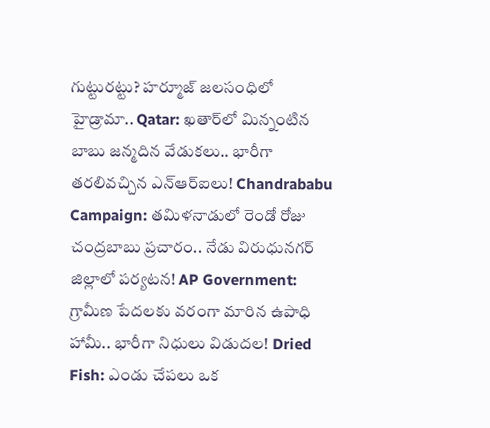గుట్టురట్టు? హర్మూజ్ జలసంధిలో హైడ్రామా.. Qatar: ఖతార్‌లో మిన్నంటిన బాబు జన్మదిన వేడుకలు.. భారీగా తరలివచ్చిన ఎన్‌ఆర్‌ఐలు! Chandrababu Campaign: తమిళనాడులో రెండో రోజు చంద్రబాబు ప్రచారం.. నేడు విరుధునగర్ జిల్లాలో పర్యటన! AP Government: గ్రామీణ పేదలకు వరంగా మారిన ఉపాధి హామీ.. భారీగా నిధులు విడుదల! Dried Fish: ఎండు చేపలు ఒక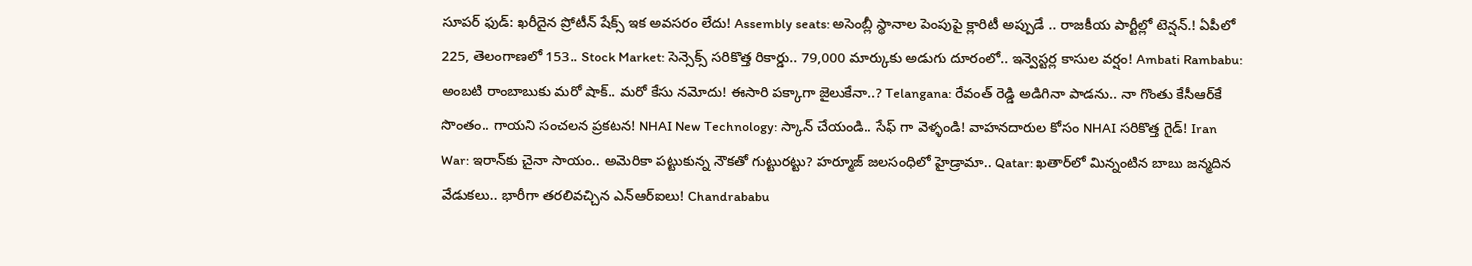సూపర్ ఫుడ్: ఖరీదైన ప్రోటీన్ షేక్స్ ఇక అవసరం లేదు! Assembly seats: అసెంబ్లీ స్థానాల పెంపుపై క్లారిటీ అప్పుడే .. రాజకీయ పార్టీల్లో టెన్షన్.! ఏపీలో 225, తెలంగాణలో 153.. Stock Market: సెన్సెక్స్ సరికొత్త రికార్డు.. 79,000 మార్కుకు అడుగు దూరంలో.. ఇన్వెస్టర్ల కాసుల వర్షం! Ambati Rambabu: అంబటి రాంబాబుకు మరో షాక్.. మరో కేసు నమోదు! ఈసారి పక్కాగా జైలుకేనా..? Telangana: రేవంత్ రెడ్డి అడిగినా పాడను.. నా గొంతు కేసీఆర్‌కే సొంతం.. గాయని సంచలన ప్రకటన! NHAI New Technology: స్కాన్ చేయండి.. సేఫ్ గా వెళ్ళండి! వాహనదారుల కోసం NHAI సరికొత్త గైడ్! Iran War: ఇరాన్‌కు చైనా సాయం.. అమెరికా పట్టుకున్న నౌకతో గుట్టురట్టు? హర్మూజ్ జలసంధిలో హైడ్రామా.. Qatar: ఖతార్‌లో మిన్నంటిన బాబు జన్మదిన వేడుకలు.. భారీగా తరలివచ్చిన ఎన్‌ఆర్‌ఐలు! Chandrababu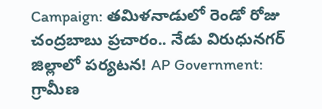Campaign: తమిళనాడులో రెండో రోజు చంద్రబాబు ప్రచారం.. నేడు విరుధునగర్ జిల్లాలో పర్యటన! AP Government: గ్రామీణ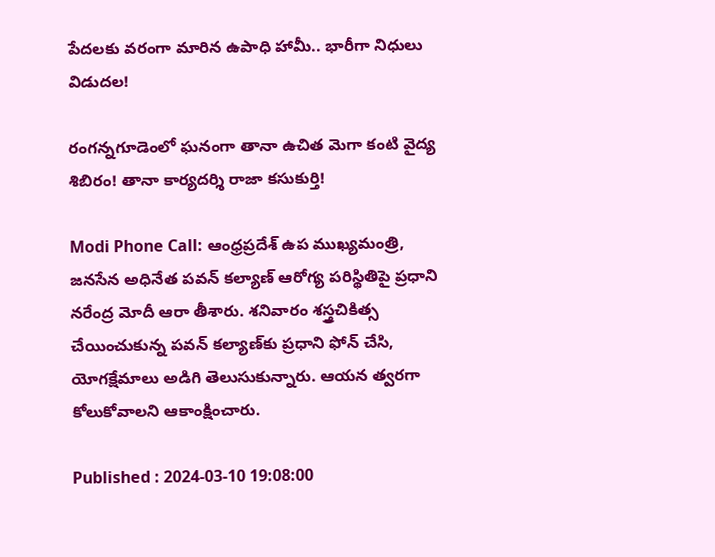పేదలకు వరంగా మారిన ఉపాధి హామీ.. భారీగా నిధులు విడుదల!

రంగన్నగూడెంలో ఘనంగా తానా ఉచిత మెగా కంటి వైద్య శిబిరం! తానా కార్యదర్శి రాజా కసుకుర్తి!

Modi Phone Call: ఆంధ్రప్రదేశ్ ఉప ముఖ్యమంత్రి, జనసేన అధినేత పవన్ కల్యాణ్ ఆరోగ్య పరిస్థితిపై ప్రధాని నరేంద్ర మోదీ ఆరా తీశారు. శనివారం శస్త్రచికిత్స చేయించుకున్న పవన్ కల్యాణ్‌కు ప్రధాని ఫోన్ చేసి, యోగక్షేమాలు అడిగి తెలుసుకున్నారు. ఆయన త్వరగా కోలుకోవాలని ఆకాంక్షించారు.

Published : 2024-03-10 19:08:00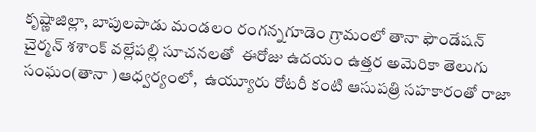కృష్ణాజిల్లా, బాపులపాడు మండలం రంగన్నగూడెం గ్రామంలో తానా ఫౌండేషన్ చైర్మన్ శశాంక్ వల్లేపల్లి సూచనలతో  ఈరోజు ఉదయం ఉత్తర అమెరికా తెలుగు సంఘం(తానా )ఆధ్వర్యంలో,  ఉయ్యూరు రోటరీ కంటి ఆసుపత్రి సహకారంతో రాజా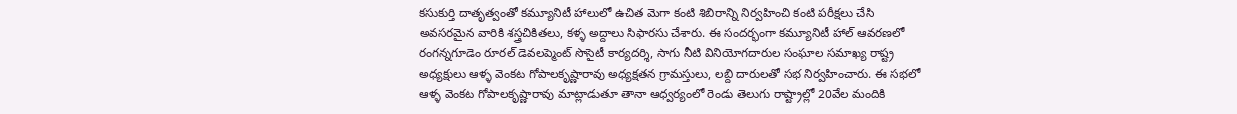కసుకుర్తి దాతృత్వంతో కమ్యూనిటీ హాలులో ఉచిత మెగా కంటి శిబిరాన్ని నిర్వహించి కంటి పరీక్షలు చేసి అవసరమైన వారికి శస్త్రచికితలు, కళ్ళ అద్దాలు సిఫారసు చేశారు. ఈ సందర్భంగా కమ్యూనిటీ హాల్ ఆవరణలో రంగన్నగూడెం రూరల్ డెవలప్మెంట్ సొసైటీ కార్యదర్శి, సాగు నీటి వినియోగదారుల సంఘాల సమాఖ్య రాష్ట్ర అధ్యక్షులు ఆళ్ళ వెంకట గోపాలకృష్ణారావు అధ్యక్షతన గ్రామస్తులు, లబ్ది దారులతో సభ నిర్వహించారు. ఈ సభలో ఆళ్ళ వెంకట గోపాలకృష్ణారావు మాట్లాడుతూ తానా ఆధ్వర్యంలో రెండు తెలుగు రాష్ట్రాల్లో 20వేల మందికి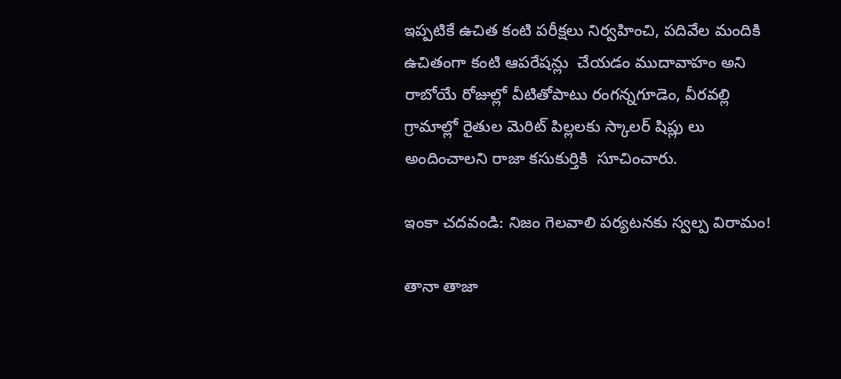ఇప్పటికే ఉచిత కంటి పరీక్షలు నిర్వహించి, పదివేల మందికి ఉచితంగా కంటి ఆపరేషన్లు  చేయడం ముదావాహం అని రాబోయే రోజుల్లో వీటితోపాటు రంగన్నగూడెం, వీరవల్లి గ్రామాల్లో రైతుల మెరిట్ పిల్లలకు స్కాలర్ షిప్లు లు అందించాలని రాజా కసుకుర్తికి  సూచించారు.

ఇంకా చదవండి: నిజం గెలవాలి పర్యటనకు స్వల్ప విరామం!

తానా తాజా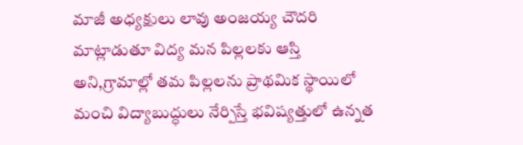మాజీ అధ్యక్షులు లావు అంజయ్య చౌదరి మాట్లాడుతూ విద్య మన పిల్లలకు ఆస్తి అని,గ్రామాల్లో తమ పిల్లలను ప్రాథమిక స్థాయిలో మంచి విద్యాబుద్ధులు నేర్పిస్తే భవిష్యత్తులో ఉన్నత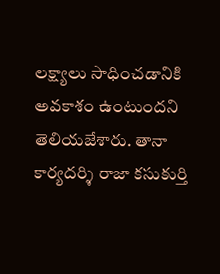లక్ష్యాలు సాధించడానికి అవకాశం ఉంటుందని తెలియజేశారు. తానా కార్యదర్శి రాజా కసుకుర్తి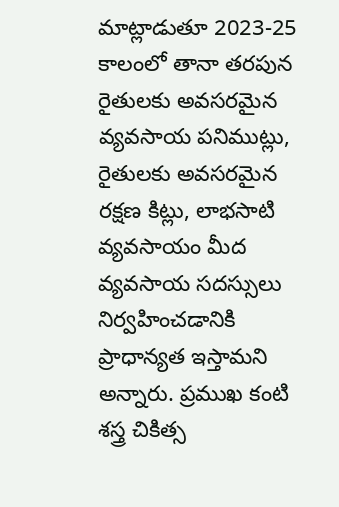మాట్లాడుతూ 2023-25 కాలంలో తానా తరపున రైతులకు అవసరమైన వ్యవసాయ పనిముట్లు, రైతులకు అవసరమైన రక్షణ కిట్లు, లాభసాటి వ్యవసాయం మీద వ్యవసాయ సదస్సులు నిర్వహించడానికి  ప్రాధాన్యత ఇస్తామని అన్నారు. ప్రముఖ కంటి శస్త్ర చికిత్స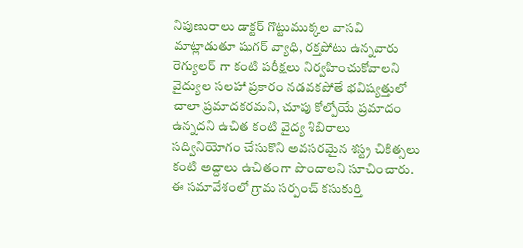నిపుణురాలు డాక్టర్ గొట్టుముక్కల వాసవి మాట్లాడుతూ షుగర్ వ్యాధి, రక్తపోటు ఉన్నవారు రెగ్యులర్ గా కంటి పరీక్షలు నిర్వహించుకోవాలని వైద్యుల సలహా ప్రకారం నడవకపోతే భవిష్యత్తులో చాలా ప్రమాదకరమని, చూపు కోల్పోయే ప్రమాదం ఉన్నదని ఉచిత కంటి వైద్య శిబిరాలు సద్వినియోగం చేసుకొని అవసరమైన శస్ట్ర చికిత్సలు కంటి అద్దాలు ఉచితంగా పొందాలని సూచించారు. ఈ సమావేశంలో గ్రామ సర్పంచ్ కసుకుర్తి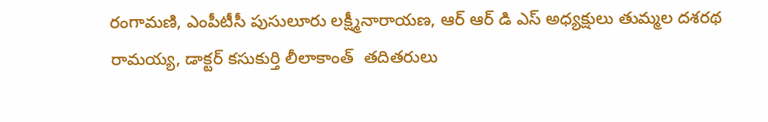రంగామణి, ఎంపీటీసీ పుసులూరు లక్ష్మీనారాయణ, ఆర్ ఆర్ డి ఎస్ అధ్యక్షులు తుమ్మల దశరథ రామయ్య, డాక్టర్ కసుకుర్తి లీలాకాంత్  తదితరులు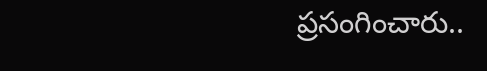ప్రసంగించారు..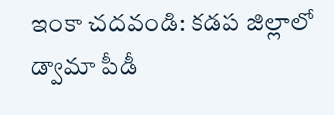ఇంకా చదవండి: కడప జిల్లాలో డ్వామా పీడీ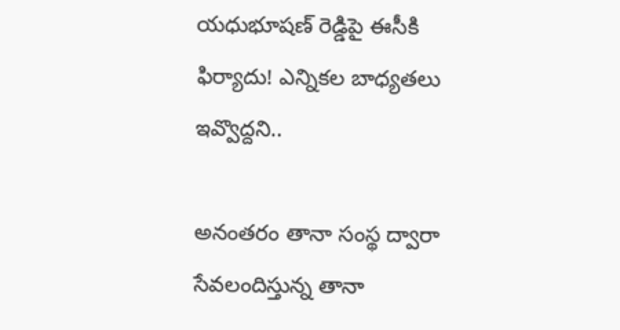యధుభూషణ్ రెడ్డిపై ఈసీకి ఫిర్యాదు! ఎన్నికల బాధ్యతలు ఇవ్వొద్దని..

అనంతరం తానా సంస్థ ద్వారా సేవలందిస్తున్న తానా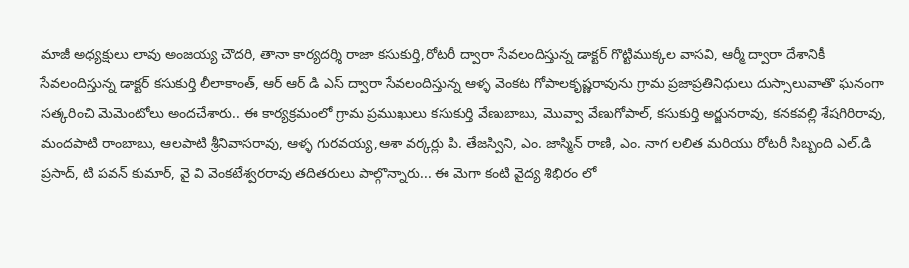మాజీ అధ్యక్షులు లావు అంజయ్య చౌదరి, తానా కార్యదర్శి రాజా కసుకుర్తి,రోటరీ ద్వారా సేవలందిస్తున్న డాక్టర్ గొట్టిముక్కల వాసవి, ఆర్మీ ద్వారా దేశానికీ సేవలందిస్తున్న డాక్టర్ కసుకుర్తి లీలాకాంత్, ఆర్ ఆర్ డి ఎస్ ద్వారా సేవలందిస్తున్న ఆళ్ళ వెంకట గోపాలకృష్ణరావును గ్రామ ప్రజాప్రతినిధులు దుస్సాలువాతొ ఘనంగా సత్కరించి మెమెంటోలు అందచేశారు.. ఈ కార్యక్రమంలో గ్రామ ప్రముఖులు కసుకుర్తి వేణుబాబు, మొవ్వా వేణుగోపాల్, కసుకుర్తి అర్జునరావు, కనకవల్లి శేషగిరిరావు, మందపాటి రాంబాబు, ఆలపాటి శ్రీనివాసరావు, ఆళ్ళ గురవయ్య,ఆశా వర్కర్లు పి. తేజస్విని, ఎం. జాస్మిన్ రాణి, ఎం. నాగ లలిత మరియు రోటరీ సిబ్బంది ఎల్.డి ప్రసాద్, టి పవన్ కుమార్, వై వి వెంకటేశ్వరరావు తదితరులు పాల్గొన్నారు... ఈ మెగా కంటి వైద్య శిభిరం లో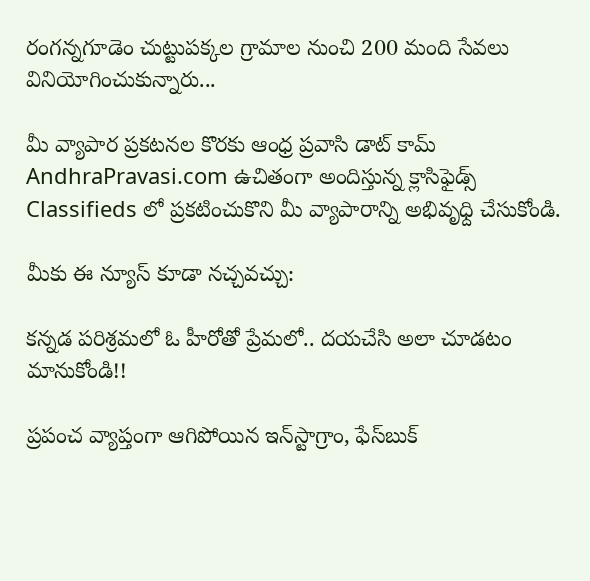రంగన్నగూడెం చుట్టుపక్కల గ్రామాల నుంచి 200 మంది సేవలు వినియోగించుకున్నారు...

మీ వ్యాపార ప్రకటనల కొరకు ఆంధ్ర ప్రవాసి డాట్ కామ్ AndhraPravasi.com ఉచితంగా అందిస్తున్న క్లాసిఫైడ్స్ Classifieds లో ప్రకటించుకొని మీ వ్యాపారాన్ని అభివృధ్ది చేసుకోండి.

మీకు ఈ న్యూస్ కూడా నచ్చవచ్చు:

కన్నడ పరిశ్రమలో ఓ హీరోతో ప్రేమలో.. దయచేసి అలా చూడటం మానుకోండి!!

ప్రపంచ వ్యాప్తంగా ఆగిపోయిన ఇన్‌స్టాగ్రాం, ఫేస్‌బుక్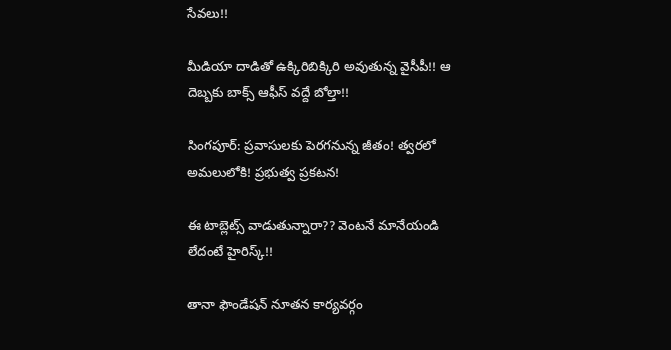సేవలు!!

మీడియా దాడితో ఉక్కిరిబిక్కిరి అవుతున్న వైసీపీ!! ఆ దెబ్బకు బాక్స్ ఆఫీస్ వద్దే బోల్తా!!

సింగపూర్: ప్రవాసులకు పెరగనున్న జీతం! త్వరలో అమలులోకి! ప్రభుత్వ ప్రకటన!

ఈ టాబ్లెట్స్ వాడుతున్నారా?? వెంటనే మానేయండి లేదంటే హైరిస్క్!!

తానా ఫౌండేషన్ నూతన కార్యవర్గం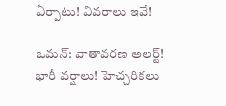ఏర్పాటు! వివరాలు ఇవే!

ఒమన్: వాతావరణ అలర్ట్! భారీ వర్షాలు! హెచ్చరికలు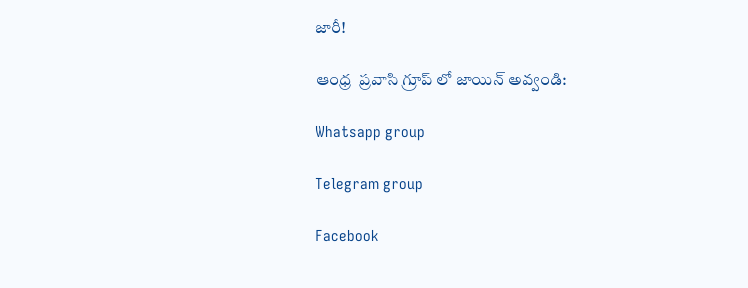జారీ!

ఆంధ్ర  ప్రవాసి గ్రూప్ లో జాయిన్ అవ్వండి:

Whatsapp group

Telegram group

Facebook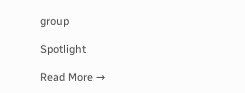group

Spotlight

Read More →